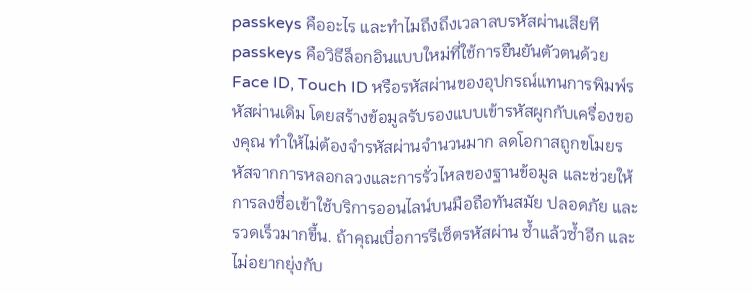passkeys คืออะไร และทำไมถึงถึงเวลาลบรหัสผ่านเสียที
passkeys คือวิธีล็อกอินแบบใหม่ที่ใช้การยืนยันตัวตนด้วย Face ID, Touch ID หรือรหัสผ่านของอุปกรณ์แทนการพิมพ์รหัสผ่านเดิม โดยสร้างข้อมูลรับรองแบบเข้ารหัสผูกกับเครื่องของคุณ ทำให้ไม่ต้องจำรหัสผ่านจำนวนมาก ลดโอกาสถูกขโมยรหัสจากการหลอกลวงและการรั่วไหลของฐานข้อมูล และช่วยให้การลงชื่อเข้าใช้บริการออนไลน์บนมือถือทันสมัย ปลอดภัย และรวดเร็วมากขึ้น. ถ้าคุณเบื่อการรีเซ็ตรหัสผ่าน ซ้ำแล้วซ้ำอีก และไม่อยากยุ่งกับ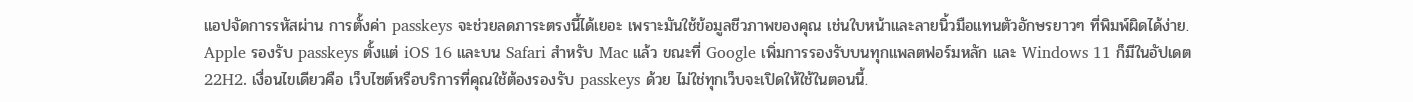แอปจัดการรหัสผ่าน การตั้งค่า passkeys จะช่วยลดภาระตรงนี้ได้เยอะ เพราะมันใช้ข้อมูลชีวภาพของคุณ เช่นใบหน้าและลายนิ้วมือแทนตัวอักษรยาวๆ ที่พิมพ์ผิดได้ง่าย. Apple รองรับ passkeys ตั้งแต่ iOS 16 และบน Safari สำหรับ Mac แล้ว ขณะที่ Google เพิ่มการรองรับบนทุกแพลตฟอร์มหลัก และ Windows 11 ก็มีในอัปเดต 22H2. เงื่อนไขเดียวคือ เว็บไซต์หรือบริการที่คุณใช้ต้องรองรับ passkeys ด้วย ไม่ใช่ทุกเว็บจะเปิดให้ใช้ในตอนนี้.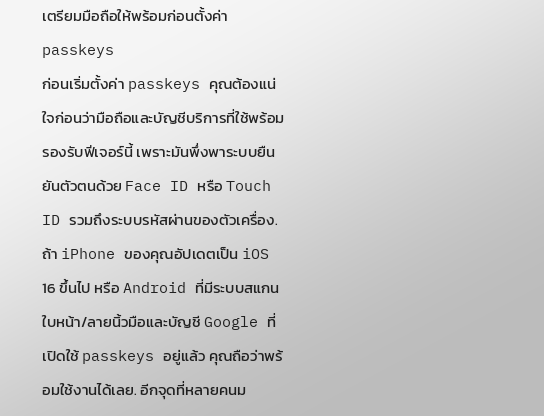เตรียมมือถือให้พร้อมก่อนตั้งค่า passkeys
ก่อนเริ่มตั้งค่า passkeys คุณต้องแน่ใจก่อนว่ามือถือและบัญชีบริการที่ใช้พร้อมรองรับฟีเจอร์นี้ เพราะมันพึ่งพาระบบยืนยันตัวตนด้วย Face ID หรือ Touch ID รวมถึงระบบรหัสผ่านของตัวเครื่อง. ถ้า iPhone ของคุณอัปเดตเป็น iOS 16 ขึ้นไป หรือ Android ที่มีระบบสแกนใบหน้า/ลายนิ้วมือและบัญชี Google ที่เปิดใช้ passkeys อยู่แล้ว คุณถือว่าพร้อมใช้งานได้เลย. อีกจุดที่หลายคนม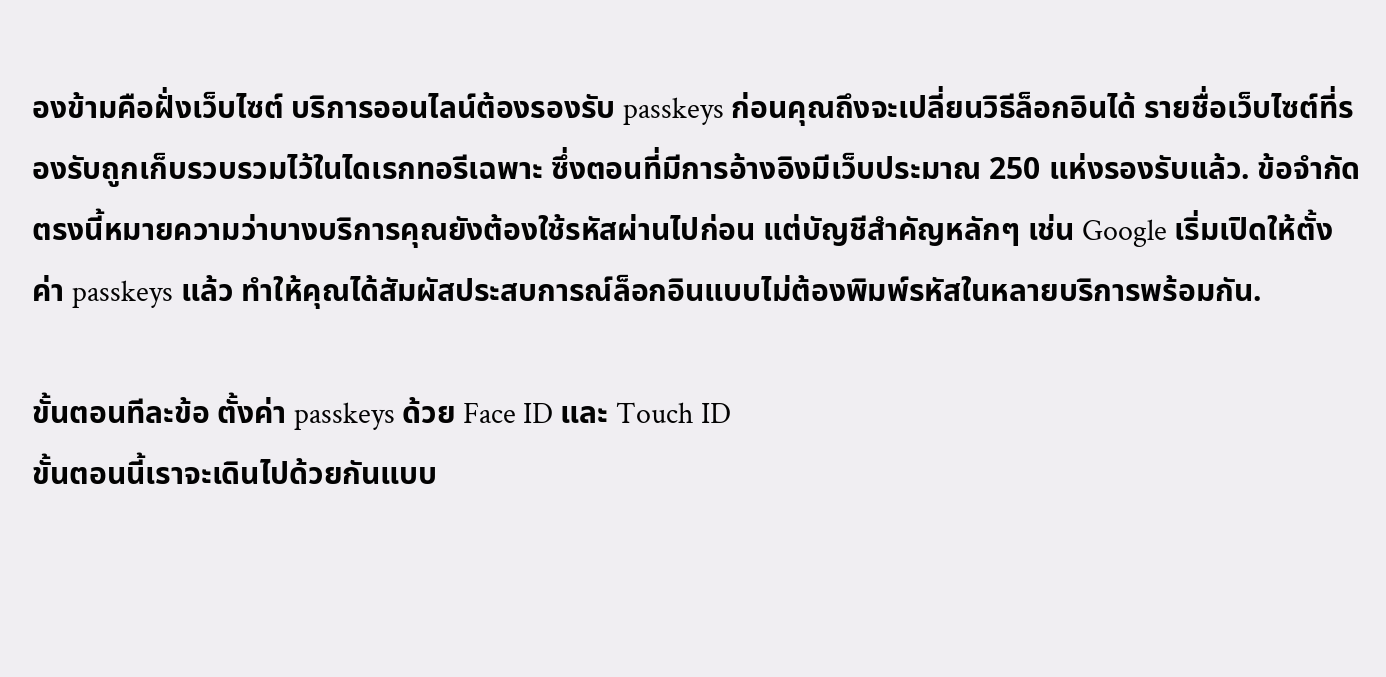องข้ามคือฝั่งเว็บไซต์ บริการออนไลน์ต้องรองรับ passkeys ก่อนคุณถึงจะเปลี่ยนวิธีล็อกอินได้ รายชื่อเว็บไซต์ที่รองรับถูกเก็บรวบรวมไว้ในไดเรกทอรีเฉพาะ ซึ่งตอนที่มีการอ้างอิงมีเว็บประมาณ 250 แห่งรองรับแล้ว. ข้อจำกัดตรงนี้หมายความว่าบางบริการคุณยังต้องใช้รหัสผ่านไปก่อน แต่บัญชีสำคัญหลักๆ เช่น Google เริ่มเปิดให้ตั้งค่า passkeys แล้ว ทำให้คุณได้สัมผัสประสบการณ์ล็อกอินแบบไม่ต้องพิมพ์รหัสในหลายบริการพร้อมกัน.

ขั้นตอนทีละข้อ ตั้งค่า passkeys ด้วย Face ID และ Touch ID
ขั้นตอนนี้เราจะเดินไปด้วยกันแบบ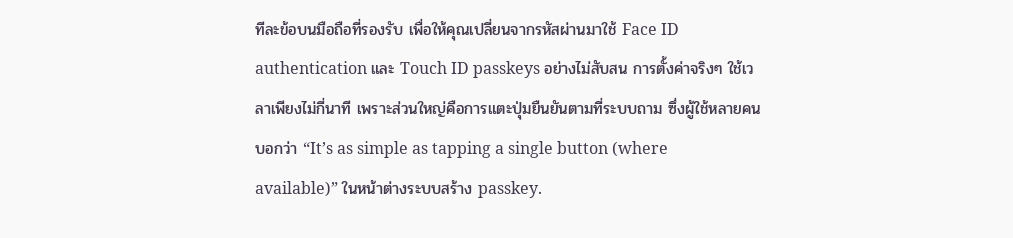ทีละข้อบนมือถือที่รองรับ เพื่อให้คุณเปลี่ยนจากรหัสผ่านมาใช้ Face ID authentication และ Touch ID passkeys อย่างไม่สับสน การตั้งค่าจริงๆ ใช้เวลาเพียงไม่กี่นาที เพราะส่วนใหญ่คือการแตะปุ่มยืนยันตามที่ระบบถาม ซึ่งผู้ใช้หลายคนบอกว่า “It’s as simple as tapping a single button (where available)” ในหน้าต่างระบบสร้าง passkey.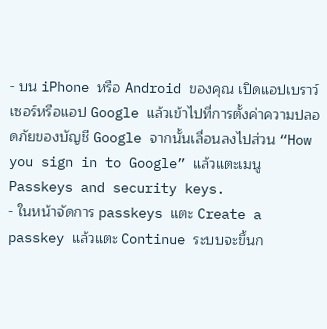- บน iPhone หรือ Android ของคุณ เปิดแอปเบราว์เซอร์หรือแอป Google แล้วเข้าไปที่การตั้งค่าความปลอดภัยของบัญชี Google จากนั้นเลื่อนลงไปส่วน “How you sign in to Google” แล้วแตะเมนู Passkeys and security keys.
- ในหน้าจัดการ passkeys แตะ Create a passkey แล้วแตะ Continue ระบบจะขึ้นก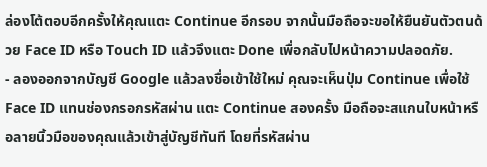ล่องโต้ตอบอีกครั้งให้คุณแตะ Continue อีกรอบ จากนั้นมือถือจะขอให้ยืนยันตัวตนด้วย Face ID หรือ Touch ID แล้วจึงแตะ Done เพื่อกลับไปหน้าความปลอดภัย.
- ลองออกจากบัญชี Google แล้วลงชื่อเข้าใช้ใหม่ คุณจะเห็นปุ่ม Continue เพื่อใช้ Face ID แทนช่องกรอกรหัสผ่าน แตะ Continue สองครั้ง มือถือจะสแกนใบหน้าหรือลายนิ้วมือของคุณแล้วเข้าสู่บัญชีทันที โดยที่รหัสผ่าน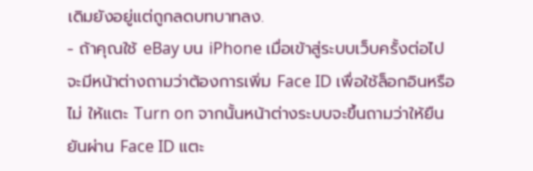เดิมยังอยู่แต่ถูกลดบทบาทลง.
- ถ้าคุณใช้ eBay บน iPhone เมื่อเข้าสู่ระบบเว็บครั้งต่อไปจะมีหน้าต่างถามว่าต้องการเพิ่ม Face ID เพื่อใช้ล็อกอินหรือไม่ ให้แตะ Turn on จากนั้นหน้าต่างระบบจะขึ้นถามว่าให้ยืนยันผ่าน Face ID แตะ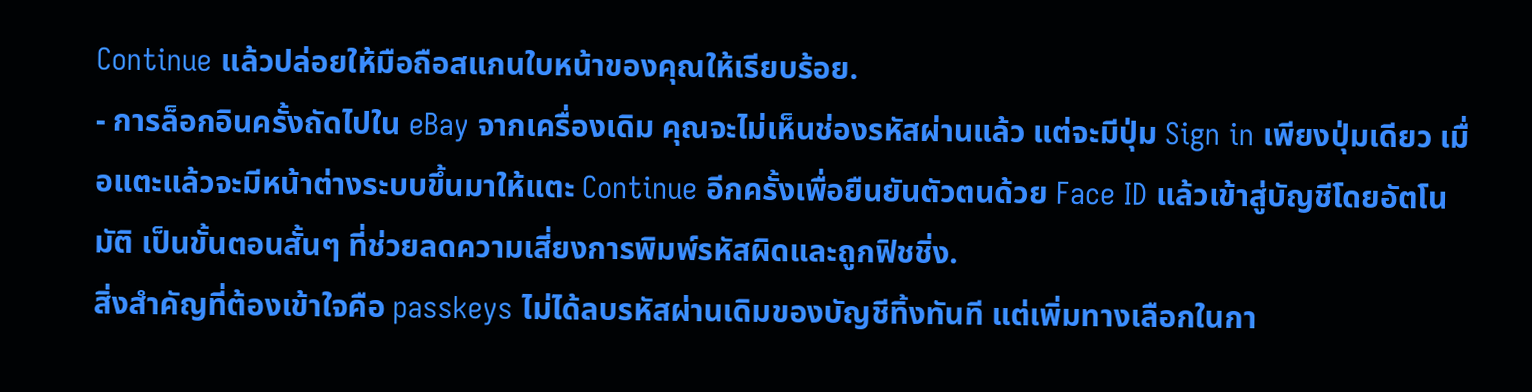Continue แล้วปล่อยให้มือถือสแกนใบหน้าของคุณให้เรียบร้อย.
- การล็อกอินครั้งถัดไปใน eBay จากเครื่องเดิม คุณจะไม่เห็นช่องรหัสผ่านแล้ว แต่จะมีปุ่ม Sign in เพียงปุ่มเดียว เมื่อแตะแล้วจะมีหน้าต่างระบบขึ้นมาให้แตะ Continue อีกครั้งเพื่อยืนยันตัวตนด้วย Face ID แล้วเข้าสู่บัญชีโดยอัตโนมัติ เป็นขั้นตอนสั้นๆ ที่ช่วยลดความเสี่ยงการพิมพ์รหัสผิดและถูกฟิชชิ่ง.
สิ่งสำคัญที่ต้องเข้าใจคือ passkeys ไม่ได้ลบรหัสผ่านเดิมของบัญชีทิ้งทันที แต่เพิ่มทางเลือกในกา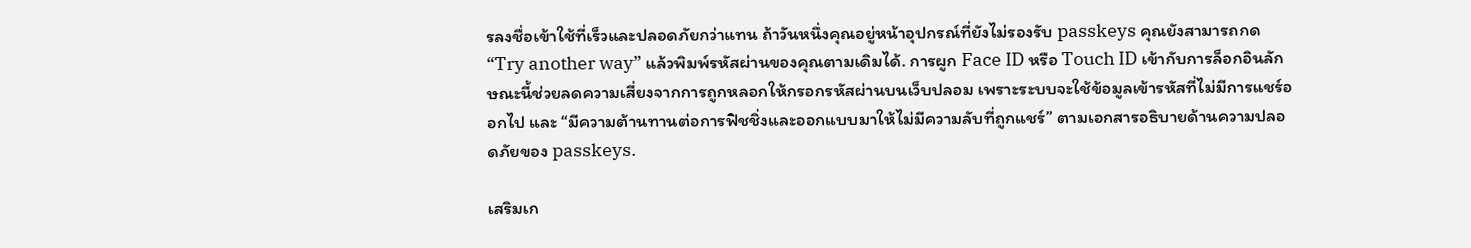รลงชื่อเข้าใช้ที่เร็วและปลอดภัยกว่าแทน ถ้าวันหนึ่งคุณอยู่หน้าอุปกรณ์ที่ยังไม่รองรับ passkeys คุณยังสามารถกด “Try another way” แล้วพิมพ์รหัสผ่านของคุณตามเดิมได้. การผูก Face ID หรือ Touch ID เข้ากับการล็อกอินลักษณะนี้ช่วยลดความเสี่ยงจากการถูกหลอกให้กรอกรหัสผ่านบนเว็บปลอม เพราะระบบจะใช้ข้อมูลเข้ารหัสที่ไม่มีการแชร์ออกไป และ “มีความต้านทานต่อการฟิชชิ่งและออกแบบมาให้ไม่มีความลับที่ถูกแชร์” ตามเอกสารอธิบายด้านความปลอดภัยของ passkeys.

เสริมเก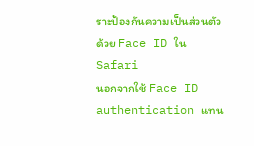ราะป้องกันความเป็นส่วนตัวด้วย Face ID ใน Safari
นอกจากใช้ Face ID authentication แทน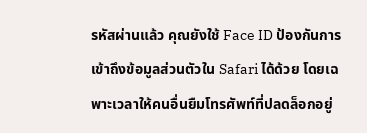รหัสผ่านแล้ว คุณยังใช้ Face ID ป้องกันการเข้าถึงข้อมูลส่วนตัวใน Safari ได้ด้วย โดยเฉพาะเวลาให้คนอื่นยืมโทรศัพท์ที่ปลดล็อกอยู่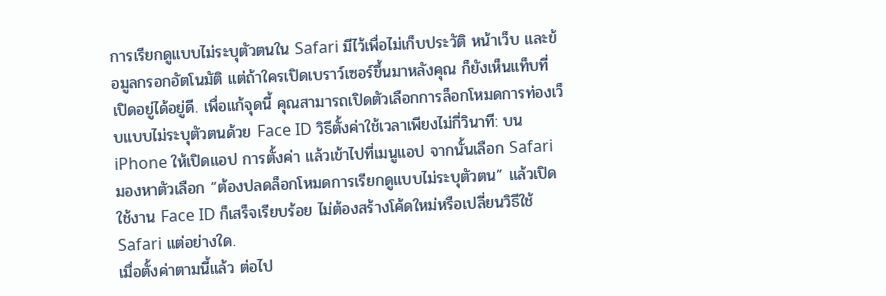การเรียกดูแบบไม่ระบุตัวตนใน Safari มีไว้เพื่อไม่เก็บประวัติ หน้าเว็บ และข้อมูลกรอกอัตโนมัติ แต่ถ้าใครเปิดเบราว์เซอร์ขึ้นมาหลังคุณ ก็ยังเห็นแท็บที่เปิดอยู่ได้อยู่ดี. เพื่อแก้จุดนี้ คุณสามารถเปิดตัวเลือกการล็อกโหมดการท่องเว็บแบบไม่ระบุตัวตนด้วย Face ID วิธีตั้งค่าใช้เวลาเพียงไม่กี่วินาที: บน iPhone ให้เปิดแอป การตั้งค่า แล้วเข้าไปที่เมนูแอป จากนั้นเลือก Safari มองหาตัวเลือก “ต้องปลดล็อกโหมดการเรียกดูแบบไม่ระบุตัวตน” แล้วเปิดใช้งาน Face ID ก็เสร็จเรียบร้อย ไม่ต้องสร้างโค้ดใหม่หรือเปลี่ยนวิธีใช้ Safari แต่อย่างใด.
เมื่อตั้งค่าตามนี้แล้ว ต่อไป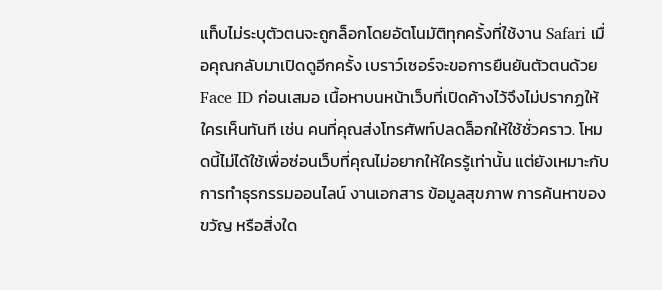แท็บไม่ระบุตัวตนจะถูกล็อกโดยอัตโนมัติทุกครั้งที่ใช้งาน Safari เมื่อคุณกลับมาเปิดดูอีกครั้ง เบราว์เซอร์จะขอการยืนยันตัวตนด้วย Face ID ก่อนเสมอ เนื้อหาบนหน้าเว็บที่เปิดค้างไว้จึงไม่ปรากฏให้ใครเห็นทันที เช่น คนที่คุณส่งโทรศัพท์ปลดล็อกให้ใช้ชั่วคราว. โหมดนี้ไม่ได้ใช้เพื่อซ่อนเว็บที่คุณไม่อยากให้ใครรู้เท่านั้น แต่ยังเหมาะกับการทำธุรกรรมออนไลน์ งานเอกสาร ข้อมูลสุขภาพ การค้นหาของขวัญ หรือสิ่งใด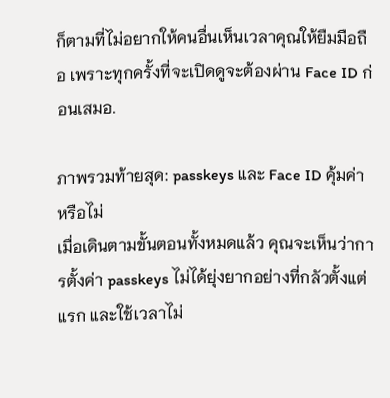ก็ตามที่ไม่อยากให้คนอื่นเห็นเวลาคุณให้ยืมมือถือ เพราะทุกครั้งที่จะเปิดดูจะต้องผ่าน Face ID ก่อนเสมอ.

ภาพรวมท้ายสุด: passkeys และ Face ID คุ้มค่าหรือไม่
เมื่อเดินตามขั้นตอนทั้งหมดแล้ว คุณจะเห็นว่าการตั้งค่า passkeys ไม่ได้ยุ่งยากอย่างที่กลัวตั้งแต่แรก และใช้เวลาไม่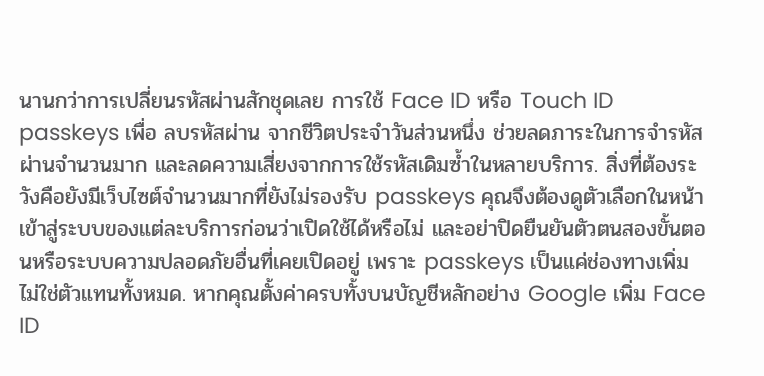นานกว่าการเปลี่ยนรหัสผ่านสักชุดเลย การใช้ Face ID หรือ Touch ID passkeys เพื่อ ลบรหัสผ่าน จากชีวิตประจำวันส่วนหนึ่ง ช่วยลดภาระในการจำรหัสผ่านจำนวนมาก และลดความเสี่ยงจากการใช้รหัสเดิมซ้ำในหลายบริการ. สิ่งที่ต้องระวังคือยังมีเว็บไซต์จำนวนมากที่ยังไม่รองรับ passkeys คุณจึงต้องดูตัวเลือกในหน้าเข้าสู่ระบบของแต่ละบริการก่อนว่าเปิดใช้ได้หรือไม่ และอย่าปิดยืนยันตัวตนสองขั้นตอนหรือระบบความปลอดภัยอื่นที่เคยเปิดอยู่ เพราะ passkeys เป็นแค่ช่องทางเพิ่ม ไม่ใช่ตัวแทนทั้งหมด. หากคุณตั้งค่าครบทั้งบนบัญชีหลักอย่าง Google เพิ่ม Face ID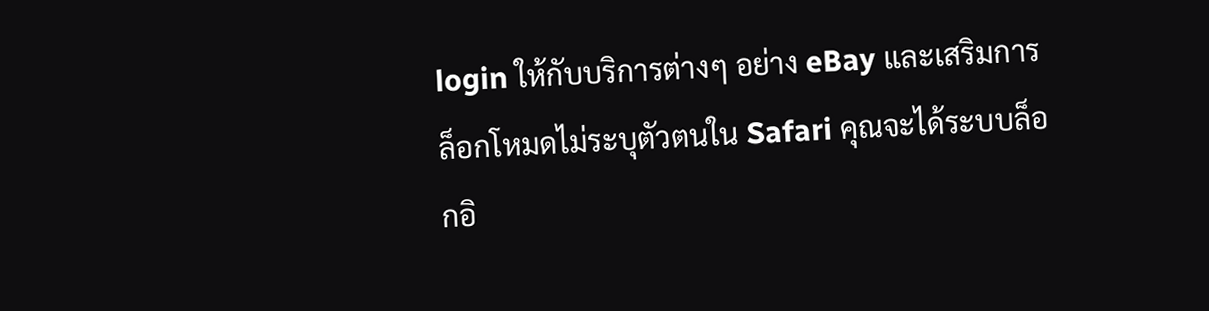login ให้กับบริการต่างๆ อย่าง eBay และเสริมการล็อกโหมดไม่ระบุตัวตนใน Safari คุณจะได้ระบบล็อกอิ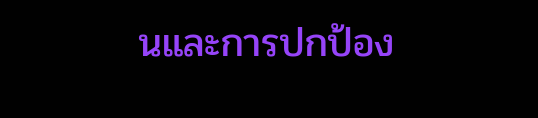นและการปกป้อง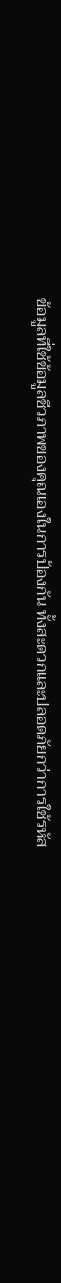ข้อมูลที่ใช้ข้อมูลชีวภาพของคุณเองในการป้องกัน ทั้งสะดวกและปลอดภัยกว่าการใช้รหัส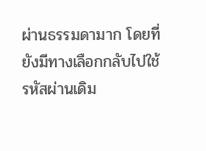ผ่านธรรมดามาก โดยที่ยังมีทางเลือกกลับไปใช้รหัสผ่านเดิม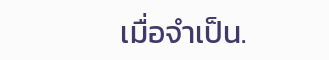เมื่อจำเป็น.